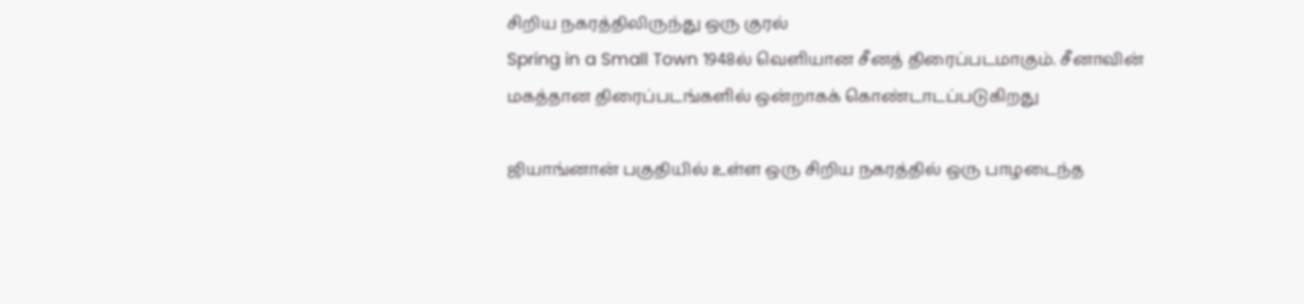சிறிய நகரத்திலிருந்து ஒரு குரல்
Spring in a Small Town 1948ல் வெளியான சீனத் திரைப்படமாகும். சீனாவின் மகத்தான திரைப்படங்களில் ஒன்றாகக் கொண்டாடப்படுகிறது

ஜியாங்னான் பகுதியில் உள்ள ஒரு சிறிய நகரத்தில் ஒரு பாழடைந்த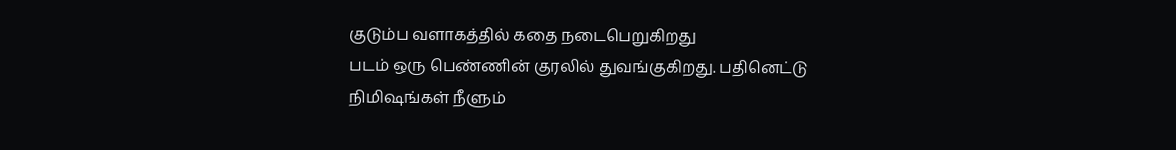குடும்ப வளாகத்தில் கதை நடைபெறுகிறது
படம் ஒரு பெண்ணின் குரலில் துவங்குகிறது. பதினெட்டு நிமிஷங்கள் நீளும்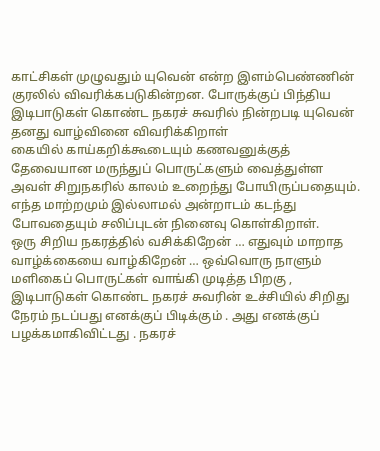காட்சிகள் முழுவதும் யுவென் என்ற இளம்பெண்ணின் குரலில் விவரிக்கபடுகின்றன. போருக்குப் பிந்திய இடிபாடுகள் கொண்ட நகரச் சுவரில் நின்றபடி யுவென் தனது வாழ்வினை விவரிக்கிறாள்
கையில் காய்கறிக்கூடையும் கணவனுக்குத் தேவையான மருந்துப் பொருட்களும் வைத்துள்ள அவள் சிறுநகரில் காலம் உறைந்து போயிருப்பதையும். எந்த மாற்றமும் இல்லாமல் அன்றாடம் கடந்து போவதையும் சலிப்புடன் நினைவு கொள்கிறாள்.
ஒரு சிறிய நகரத்தில் வசிக்கிறேன் … எதுவும் மாறாத வாழ்க்கையை வாழ்கிறேன் … ஒவ்வொரு நாளும் மளிகைப் பொருட்கள் வாங்கி முடித்த பிறகு , இடிபாடுகள் கொண்ட நகரச் சுவரின் உச்சியில் சிறிது நேரம் நடப்பது எனக்குப் பிடிக்கும் . அது எனக்குப் பழக்கமாகிவிட்டது . நகரச்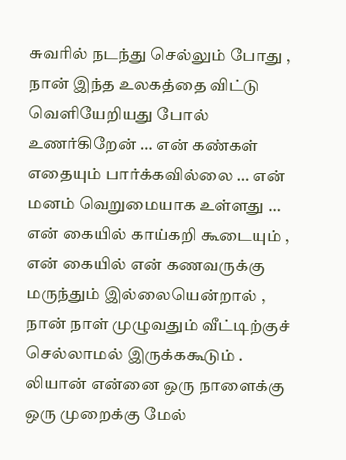சுவரில் நடந்து செல்லும் போது , நான் இந்த உலகத்தை விட்டு வெளியேறியது போல் உணர்கிறேன் … என் கண்கள் எதையும் பார்க்கவில்லை … என் மனம் வெறுமையாக உள்ளது … என் கையில் காய்கறி கூடையும் , என் கையில் என் கணவருக்கு மருந்தும் இல்லையென்றால் , நான் நாள் முழுவதும் வீட்டிற்குச் செல்லாமல் இருக்ககூடும் .
லியான் என்னை ஒரு நாளைக்கு ஒரு முறைக்கு மேல்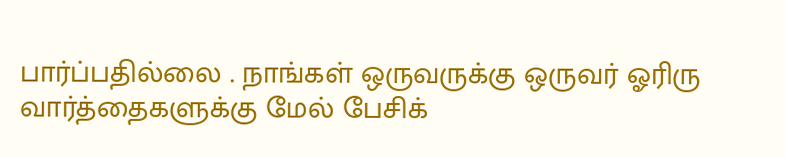பார்ப்பதில்லை . நாங்கள் ஒருவருக்கு ஒருவர் ஓரிரு வார்த்தைகளுக்கு மேல் பேசிக்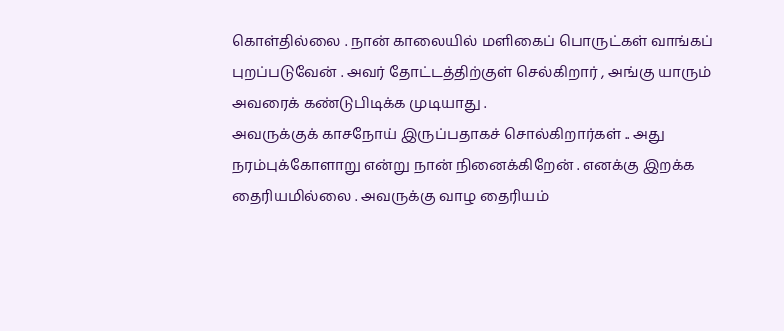கொள்தில்லை . நான் காலையில் மளிகைப் பொருட்கள் வாங்கப் புறப்படுவேன் . அவர் தோட்டத்திற்குள் செல்கிறார் , அங்கு யாரும் அவரைக் கண்டுபிடிக்க முடியாது .
அவருக்குக் காசநோய் இருப்பதாகச் சொல்கிறார்கள் .. அது நரம்புக்கோளாறு என்று நான் நினைக்கிறேன் . எனக்கு இறக்க தைரியமில்லை . அவருக்கு வாழ தைரியம்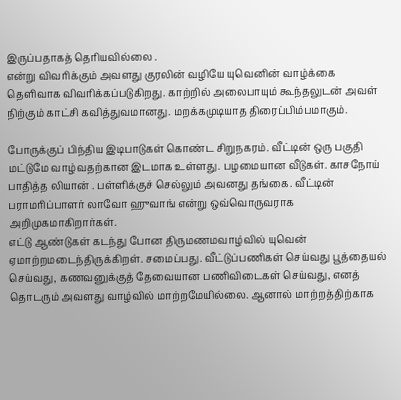இருப்பதாகத் தெரியவில்லை .
என்று விவரிக்கும் அவளது குரலின் வழியே யுவெனின் வாழ்க்கை தெளிவாக விவரிக்கப்படுகிறது. காற்றில் அலைபாயும் கூந்தலுடன் அவள் நிற்கும் காட்சி கவித்துவமானது. மறக்கமுடியாத திரைப்பிம்பமாகும்.

போருக்குப் பிந்திய இடிபாடுகள் கொண்ட சிறுநகரம். வீட்டின் ஒரு பகுதி மட்டுமே வாழ்வதற்கான இடமாக உள்ளது. பழமையான வீடுகள். காசநோய் பாதித்த லியான் . பள்ளிக்குச் செல்லும் அவனது தங்கை. வீட்டின் பராமரிப்பாளர் லாவோ ஹுவாங் என்று ஒவ்வொருவராக அறிமுகமாகிறார்கள்.
எட்டு ஆண்டுகள் கடந்து போன திருமணமவாழ்வில் யுவென் ஏமாற்றமடைந்திருக்கிறள். சமைப்பது. வீட்டுப்பணிகள் செய்வது பூத்தையல் செய்வது, கணவனுக்குத் தேவையான பணிவிடைகள் செய்வது, எனத் தொடரும் அவளது வாழ்வில் மாற்றமேயில்லை. ஆனால் மாற்றத்திற்காக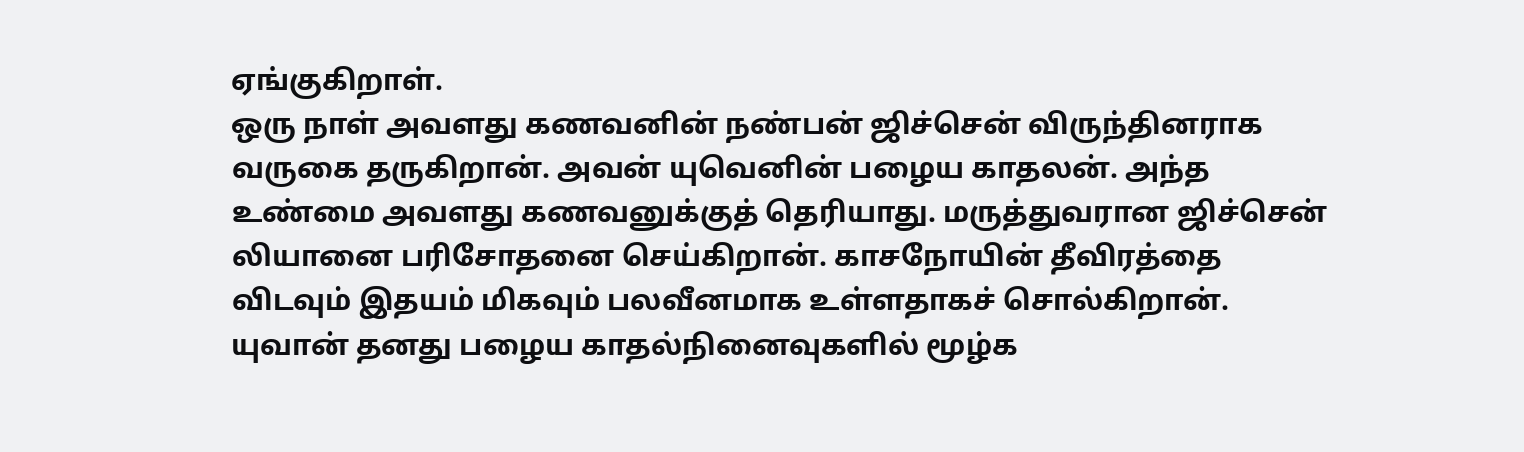ஏங்குகிறாள்.
ஒரு நாள் அவளது கணவனின் நண்பன் ஜிச்சென் விருந்தினராக வருகை தருகிறான். அவன் யுவெனின் பழைய காதலன். அந்த உண்மை அவளது கணவனுக்குத் தெரியாது. மருத்துவரான ஜிச்சென் லியானை பரிசோதனை செய்கிறான். காசநோயின் தீவிரத்தை விடவும் இதயம் மிகவும் பலவீனமாக உள்ளதாகச் சொல்கிறான்.
யுவான் தனது பழைய காதல்நினைவுகளில் மூழ்க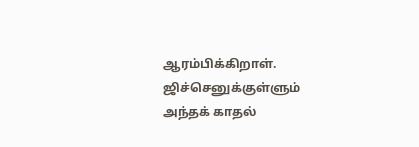ஆரம்பிக்கிறாள். ஜிச்செனுக்குள்ளும் அந்தக் காதல்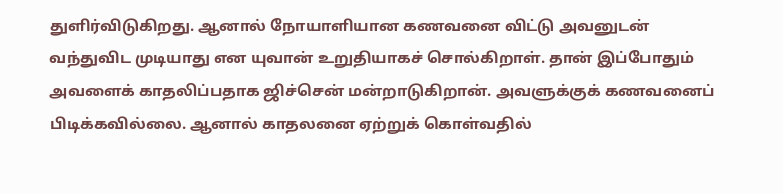துளிர்விடுகிறது. ஆனால் நோயாளியான கணவனை விட்டு அவனுடன் வந்துவிட முடியாது என யுவான் உறுதியாகச் சொல்கிறாள். தான் இப்போதும் அவளைக் காதலிப்பதாக ஜிச்சென் மன்றாடுகிறான். அவளுக்குக் கணவனைப் பிடிக்கவில்லை. ஆனால் காதலனை ஏற்றுக் கொள்வதில்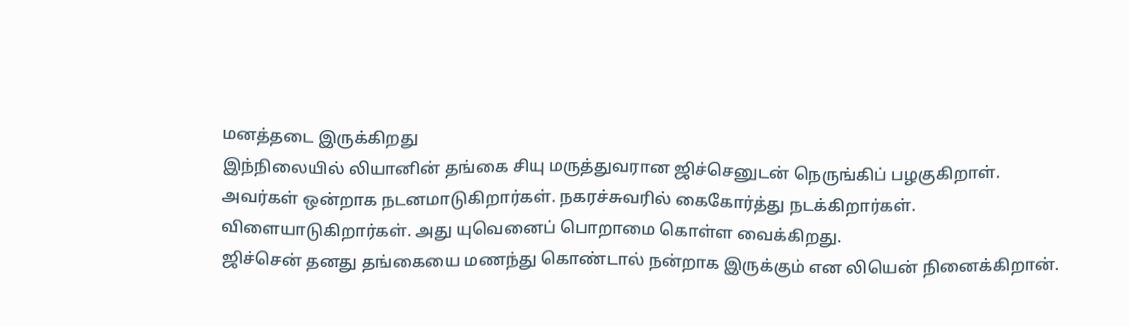மனத்தடை இருக்கிறது
இந்நிலையில் லியானின் தங்கை சியு மருத்துவரான ஜிச்செனுடன் நெருங்கிப் பழகுகிறாள். அவர்கள் ஒன்றாக நடனமாடுகிறார்கள். நகரச்சுவரில் கைகோர்த்து நடக்கிறார்கள். விளையாடுகிறார்கள். அது யுவெனைப் பொறாமை கொள்ள வைக்கிறது.
ஜிச்சென் தனது தங்கையை மணந்து கொண்டால் நன்றாக இருக்கும் என லியென் நினைக்கிறான்.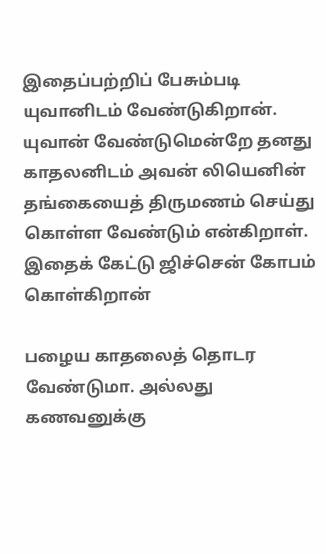இதைப்பற்றிப் பேசும்படி யுவானிடம் வேண்டுகிறான். யுவான் வேண்டுமென்றே தனது காதலனிடம் அவன் லியெனின் தங்கையைத் திருமணம் செய்து கொள்ள வேண்டும் என்கிறாள். இதைக் கேட்டு ஜிச்சென் கோபம் கொள்கிறான்

பழைய காதலைத் தொடர வேண்டுமா. அல்லது கணவனுக்கு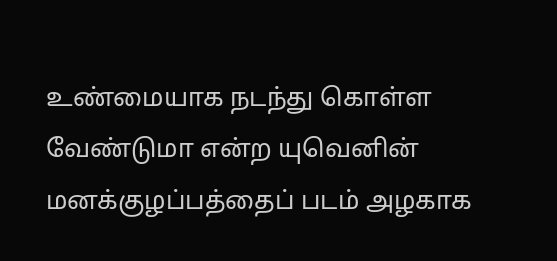உண்மையாக நடந்து கொள்ள வேண்டுமா என்ற யுவெனின் மனக்குழப்பத்தைப் படம் அழகாக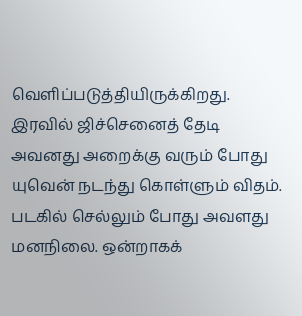வெளிப்படுத்தியிருக்கிறது.
இரவில் ஜிச்செனைத் தேடி அவனது அறைக்கு வரும் போது யுவென் நடந்து கொள்ளும் விதம். படகில் செல்லும் போது அவளது மனநிலை. ஒன்றாகக்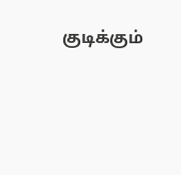குடிக்கும்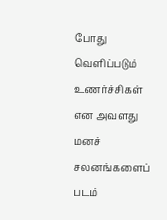போது வெளிப்படும் உணர்ச்சிகள் என அவளது மனச் சலனங்களைப் படம்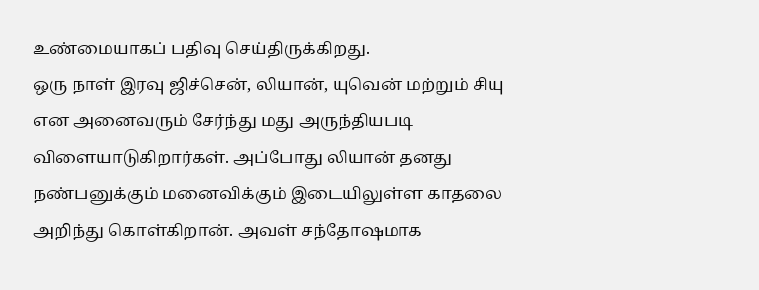உண்மையாகப் பதிவு செய்திருக்கிறது.
ஒரு நாள் இரவு ஜிச்சென், லியான், யுவென் மற்றும் சியு என அனைவரும் சேர்ந்து மது அருந்தியபடி விளையாடுகிறார்கள். அப்போது லியான் தனது நண்பனுக்கும் மனைவிக்கும் இடையிலுள்ள காதலை அறிந்து கொள்கிறான். அவள் சந்தோஷமாக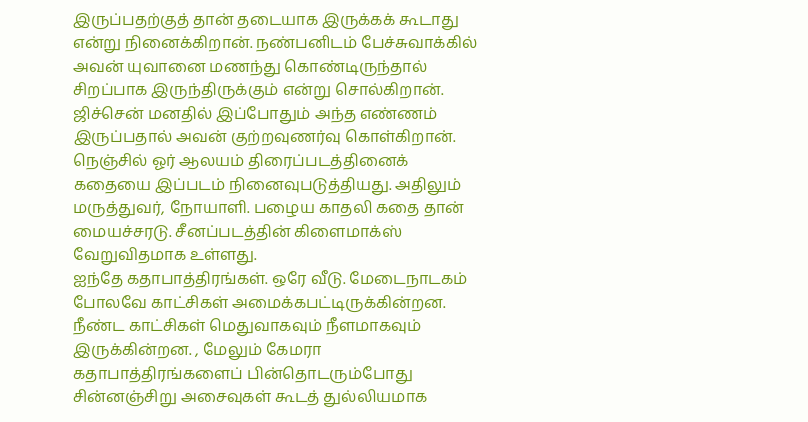இருப்பதற்குத் தான் தடையாக இருக்கக் கூடாது என்று நினைக்கிறான். நண்பனிடம் பேச்சுவாக்கில் அவன் யுவானை மணந்து கொண்டிருந்தால் சிறப்பாக இருந்திருக்கும் என்று சொல்கிறான். ஜிச்சென் மனதில் இப்போதும் அந்த எண்ணம் இருப்பதால் அவன் குற்றவுணர்வு கொள்கிறான்.
நெஞ்சில் ஓர் ஆலயம் திரைப்படத்தினைக் கதையை இப்படம் நினைவுபடுத்தியது. அதிலும் மருத்துவர், நோயாளி. பழைய காதலி கதை தான் மையச்சரடு. சீனப்படத்தின் கிளைமாக்ஸ் வேறுவிதமாக உள்ளது.
ஐந்தே கதாபாத்திரங்கள். ஒரே வீடு. மேடைநாடகம் போலவே காட்சிகள் அமைக்கபட்டிருக்கின்றன. நீண்ட காட்சிகள் மெதுவாகவும் நீளமாகவும் இருக்கின்றன. , மேலும் கேமரா கதாபாத்திரங்களைப் பின்தொடரும்போது சின்னஞ்சிறு அசைவுகள் கூடத் துல்லியமாக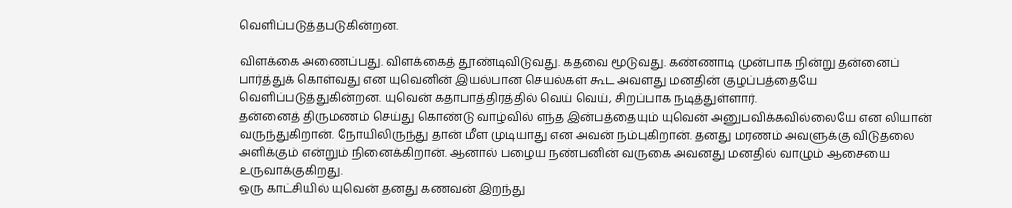வெளிப்படுத்தபடுகின்றன.

விளக்கை அணைப்பது. விளக்கைத் தூண்டிவிடுவது. கதவை மூடுவது. கண்ணாடி முன்பாக நின்று தன்னைப் பார்த்துக் கொள்வது என யுவெனின் இயல்பான செயல்கள் கூட அவளது மனதின் குழப்பத்தையே வெளிப்படுத்துகின்றன. யுவென் கதாபாத்திரத்தில் வெய் வெய், சிறப்பாக நடித்துள்ளார்.
தன்னைத் திருமணம் செய்து கொண்டு வாழ்வில் எந்த இன்பத்தையும் யுவென் அனுபவிக்கவில்லையே என லியான் வருந்துகிறான். நோயிலிருந்து தான் மீள முடியாது என அவன் நம்புகிறான். தனது மரணம் அவளுக்கு விடுதலை அளிக்கும் என்றும் நினைக்கிறான். ஆனால் பழைய நண்பனின் வருகை அவனது மனதில் வாழும் ஆசையை உருவாக்குகிறது.
ஒரு காட்சியில் யுவென் தனது கணவன் இறந்து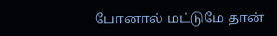போனால் மட்டுமே தான்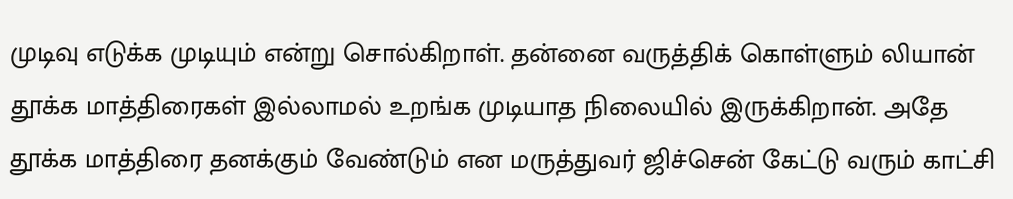முடிவு எடுக்க முடியும் என்று சொல்கிறாள். தன்னை வருத்திக் கொள்ளும் லியான் தூக்க மாத்திரைகள் இல்லாமல் உறங்க முடியாத நிலையில் இருக்கிறான். அதே தூக்க மாத்திரை தனக்கும் வேண்டும் என மருத்துவர் ஜிச்சென் கேட்டு வரும் காட்சி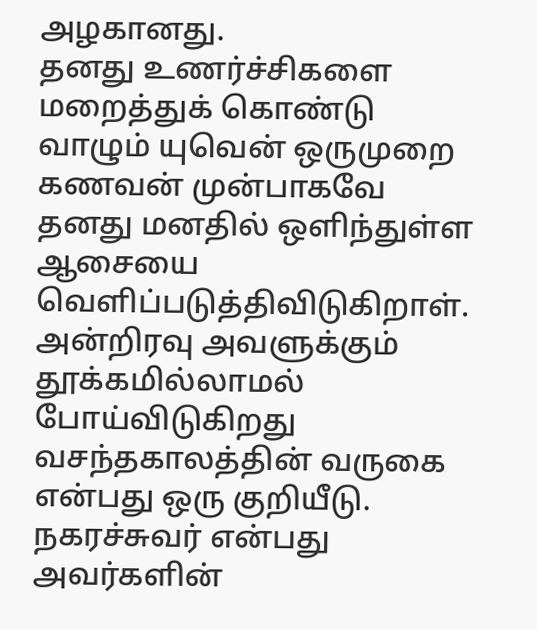அழகானது.
தனது உணர்ச்சிகளை மறைத்துக் கொண்டு வாழும் யுவென் ஒருமுறை கணவன் முன்பாகவே தனது மனதில் ஒளிந்துள்ள ஆசையை வெளிப்படுத்திவிடுகிறாள். அன்றிரவு அவளுக்கும் தூக்கமில்லாமல் போய்விடுகிறது
வசந்தகாலத்தின் வருகை என்பது ஒரு குறியீடு. நகரச்சுவர் என்பது அவர்களின்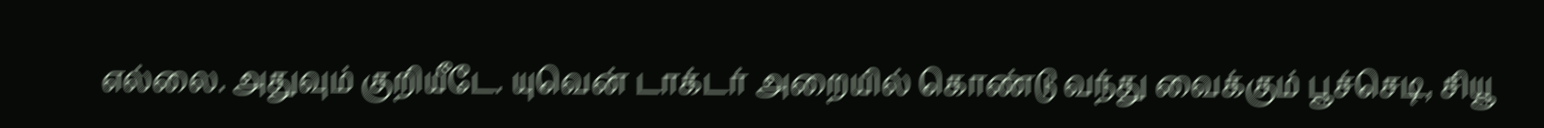எல்லை. அதுவும் குறியீடே. யுவென் டாக்டர் அறையில் கொண்டு வந்து வைக்கும் பூச்செடி, சியூ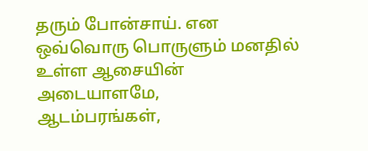தரும் போன்சாய். என ஒவ்வொரு பொருளும் மனதில் உள்ள ஆசையின் அடையாளமே,
ஆடம்பரங்கள்,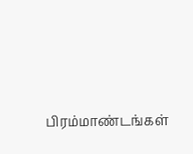பிரம்மாண்டங்கள்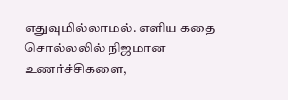எதுவுமில்லாமல். எளிய கதை சொல்லலில் நிஜமான உணர்ச்சிகளை,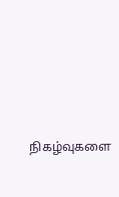நிகழ்வுகளை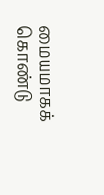மையமாகக் கொண்டு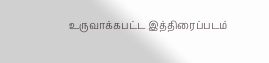உருவாக்கபட்ட இத்திரைப்படம்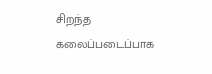சிறந்த கலைப்படைப்பாக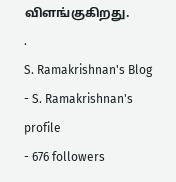விளங்குகிறது.
.
S. Ramakrishnan's Blog
- S. Ramakrishnan's profile
- 676 followers